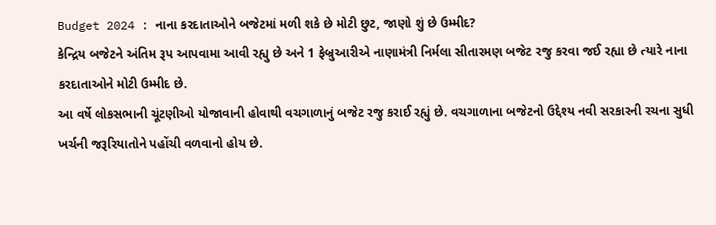Budget 2024 : નાના કરદાતાઓને બજેટમાં મળી શકે છે મોટી છુટ, જાણો શું છે ઉમ્મીદ?
કેન્દ્રિય બજેટને અંતિમ રૂપ આપવામા આવી રહ્યુ છે અને 1 ફેબ્રુઆરીએ નાણામંત્રી નિર્મલા સીતારમણ બજેટ રજુ કરવા જઈ રહ્યા છે ત્યારે નાના કરદાતાઓને મોટી ઉમ્મીદ છે.
આ વર્ષે લોકસભાની ચૂંટણીઓ યોજાવાની હોવાથી વચગાળાનું બજેટ રજુ કરાઈ રહ્યું છે. વચગાળાના બજેટનો ઉદ્દેશ્ય નવી સરકારની રચના સુધી ખર્ચની જરૂરિયાતોને પહોંચી વળવાનો હોય છે.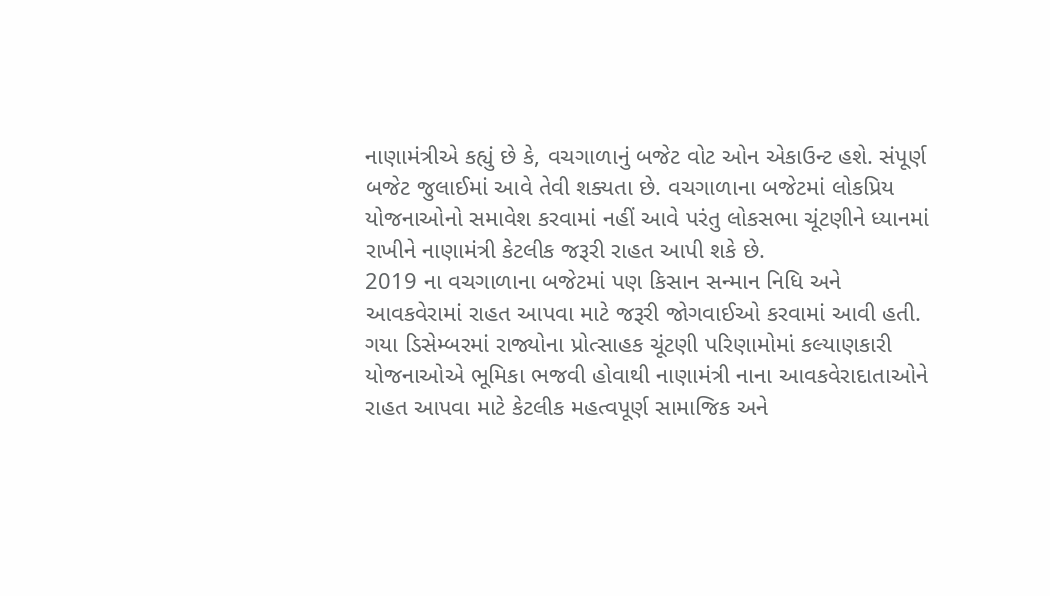નાણામંત્રીએ કહ્યું છે કે, વચગાળાનું બજેટ વોટ ઓન એકાઉન્ટ હશે. સંપૂર્ણ બજેટ જુલાઈમાં આવે તેવી શક્યતા છે. વચગાળાના બજેટમાં લોકપ્રિય યોજનાઓનો સમાવેશ કરવામાં નહીં આવે પરંતુ લોકસભા ચૂંટણીને ધ્યાનમાં રાખીને નાણામંત્રી કેટલીક જરૂરી રાહત આપી શકે છે.
2019 ના વચગાળાના બજેટમાં પણ કિસાન સન્માન નિધિ અને આવકવેરામાં રાહત આપવા માટે જરૂરી જોગવાઈઓ કરવામાં આવી હતી. ગયા ડિસેમ્બરમાં રાજ્યોના પ્રોત્સાહક ચૂંટણી પરિણામોમાં કલ્યાણકારી યોજનાઓએ ભૂમિકા ભજવી હોવાથી નાણામંત્રી નાના આવકવેરાદાતાઓને રાહત આપવા માટે કેટલીક મહત્વપૂર્ણ સામાજિક અને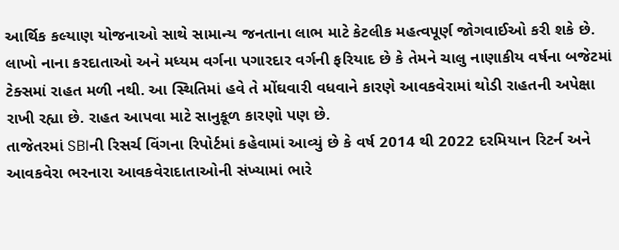આર્થિક કલ્યાણ યોજનાઓ સાથે સામાન્ય જનતાના લાભ માટે કેટલીક મહત્વપૂર્ણ જોગવાઈઓ કરી શકે છે.
લાખો નાના કરદાતાઓ અને મધ્યમ વર્ગના પગારદાર વર્ગની ફરિયાદ છે કે તેમને ચાલુ નાણાકીય વર્ષના બજેટમાં ટેક્સમાં રાહત મળી નથી. આ સ્થિતિમાં હવે તે મોંઘવારી વધવાને કારણે આવકવેરામાં થોડી રાહતની અપેક્ષા રાખી રહ્યા છે. રાહત આપવા માટે સાનુકૂળ કારણો પણ છે.
તાજેતરમાં SBIની રિસર્ચ વિંગના રિપોર્ટમાં કહેવામાં આવ્યું છે કે વર્ષ 2014 થી 2022 દરમિયાન રિટર્ન અને આવકવેરા ભરનારા આવકવેરાદાતાઓની સંખ્યામાં ભારે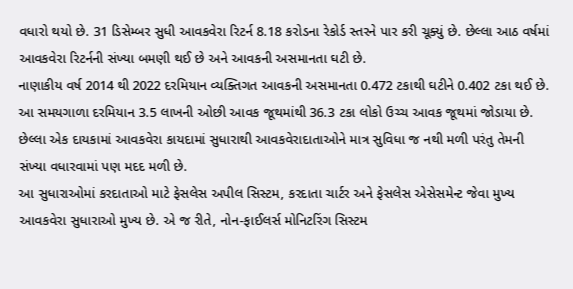વધારો થયો છે. 31 ડિસેમ્બર સુધી આવકવેરા રિટર્ન 8.18 કરોડના રેકોર્ડ સ્તરને પાર કરી ચૂક્યું છે. છેલ્લા આઠ વર્ષમાં આવકવેરા રિટર્નની સંખ્યા બમણી થઈ છે અને આવકની અસમાનતા ઘટી છે.
નાણાકીય વર્ષ 2014 થી 2022 દરમિયાન વ્યક્તિગત આવકની અસમાનતા 0.472 ટકાથી ઘટીને 0.402 ટકા થઈ છે. આ સમયગાળા દરમિયાન 3.5 લાખની ઓછી આવક જૂથમાંથી 36.3 ટકા લોકો ઉચ્ચ આવક જૂથમાં જોડાયા છે. છેલ્લા એક દાયકામાં આવકવેરા કાયદામાં સુધારાથી આવકવેરાદાતાઓને માત્ર સુવિધા જ નથી મળી પરંતુ તેમની સંખ્યા વધારવામાં પણ મદદ મળી છે.
આ સુધારાઓમાં કરદાતાઓ માટે ફેસલેસ અપીલ સિસ્ટમ, કરદાતા ચાર્ટર અને ફેસલેસ એસેસમેન્ટ જેવા મુખ્ય આવકવેરા સુધારાઓ મુખ્ય છે. એ જ રીતે, નોન-ફાઈલર્સ મોનિટરિંગ સિસ્ટમ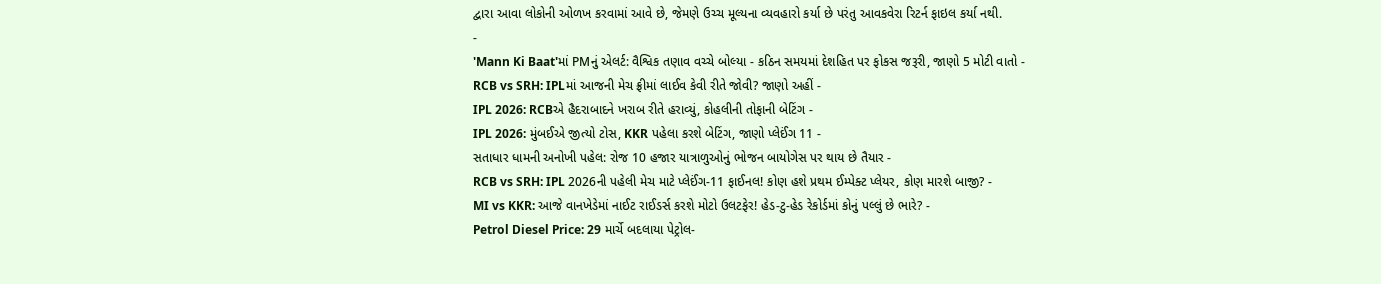દ્વારા આવા લોકોની ઓળખ કરવામાં આવે છે, જેમણે ઉચ્ચ મૂલ્યના વ્યવહારો કર્યા છે પરંતુ આવકવેરા રિટર્ન ફાઇલ કર્યા નથી.
-
'Mann Ki Baat'માં PMનું એલર્ટ: વૈશ્વિક તણાવ વચ્ચે બોલ્યા - કઠિન સમયમાં દેશહિત પર ફોકસ જરૂરી, જાણો 5 મોટી વાતો -
RCB vs SRH: IPLમાં આજની મેચ ફ્રીમાં લાઈવ કેવી રીતે જોવી? જાણો અહીં -
IPL 2026: RCBએ હૈદરાબાદને ખરાબ રીતે હરાવ્યું, કોહલીની તોફાની બેટિંગ -
IPL 2026: મુંબઈએ જીત્યો ટોસ, KKR પહેલા કરશે બેટિંગ, જાણો પ્લેઈંગ 11 -
સતાધાર ધામની અનોખી પહેલ: રોજ 10 હજાર યાત્રાળુઓનું ભોજન બાયોગેસ પર થાય છે તૈયાર -
RCB vs SRH: IPL 2026ની પહેલી મેચ માટે પ્લેઈંગ-11 ફાઈનલ! કોણ હશે પ્રથમ ઈમ્પેક્ટ પ્લેયર, કોણ મારશે બાજી? -
MI vs KKR: આજે વાનખેડેમાં નાઈટ રાઈડર્સ કરશે મોટો ઉલટફેર! હેડ-ટુ-હેડ રેકોર્ડમાં કોનું પલ્લું છે ભારે? -
Petrol Diesel Price: 29 માર્ચે બદલાયા પેટ્રોલ-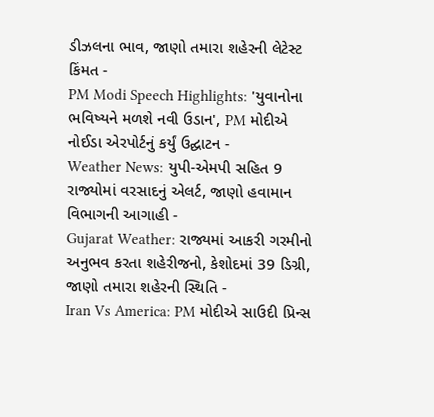ડીઝલના ભાવ, જાણો તમારા શહેરની લેટેસ્ટ કિંમત -
PM Modi Speech Highlights: 'યુવાનોના ભવિષ્યને મળશે નવી ઉડાન', PM મોદીએ નોઈડા એરપોર્ટનું કર્યું ઉદ્ઘાટન -
Weather News: યુપી-એમપી સહિત 9 રાજ્યોમાં વરસાદનું એલર્ટ, જાણો હવામાન વિભાગની આગાહી -
Gujarat Weather: રાજ્યમાં આકરી ગરમીનો અનુભવ કરતા શહેરીજનો, કેશોદમાં 39 ડિગ્રી, જાણો તમારા શહેરની સ્થિતિ -
Iran Vs America: PM મોદીએ સાઉદી પ્રિન્સ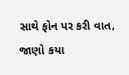સાથે ફોન પર કરી વાત, જાણો કયા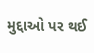મુદ્દાઓ પર થઈ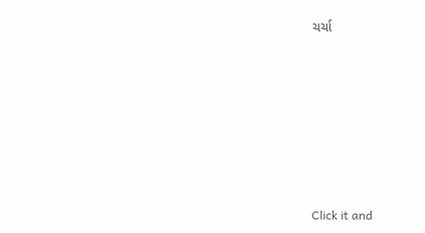ચર્ચા







Click it and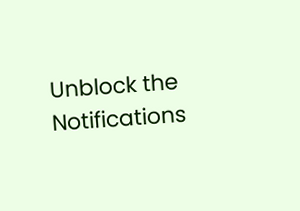Unblock the Notifications